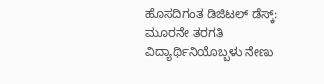ಹೊಸದಿಗಂತ ಡಿಜಿಟಲ್ ಡೆಸ್ಕ್:
ಮೂರನೇ ತರಗತಿ ವಿದ್ಯಾರ್ಥಿನಿಯೊಬ್ಬಳು ನೇಣು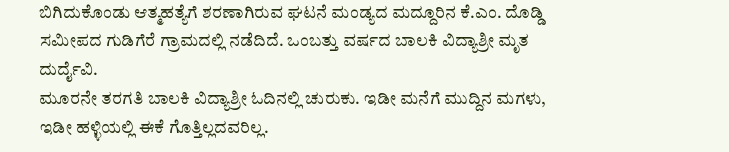ಬಿಗಿದುಕೊಂಡು ಆತ್ಮಹತ್ಯೆಗೆ ಶರಣಾಗಿರುವ ಘಟನೆ ಮಂಡ್ಯದ ಮದ್ದೂರಿನ ಕೆ.ಎಂ. ದೊಡ್ಡಿ ಸಮೀಪದ ಗುಡಿಗೆರೆ ಗ್ರಾಮದಲ್ಲಿ ನಡೆದಿದೆ. ಒಂಬತ್ತು ವರ್ಷದ ಬಾಲಕಿ ವಿದ್ಯಾಶ್ರೀ ಮೃತ ದುರ್ದೈವಿ.
ಮೂರನೇ ತರಗತಿ ಬಾಲಕಿ ವಿದ್ಯಾಶ್ರೀ ಓದಿನಲ್ಲಿ ಚುರುಕು. ಇಡೀ ಮನೆಗೆ ಮುದ್ದಿನ ಮಗಳು, ಇಡೀ ಹಳ್ಳಿಯಲ್ಲಿ ಈಕೆ ಗೊತ್ತಿಲ್ಲದವರಿಲ್ಲ.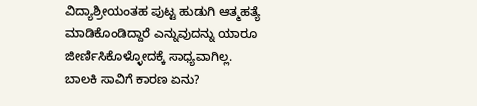ವಿದ್ಯಾಶ್ರೀಯಂತಹ ಪುಟ್ಟ ಹುಡುಗಿ ಆತ್ಮಹತ್ಯೆ ಮಾಡಿಕೊಂಡಿದ್ದಾರೆ ಎನ್ನುವುದನ್ನು ಯಾರೂ ಜೀರ್ಣಿಸಿಕೊಳ್ಳೋದಕ್ಕೆ ಸಾಧ್ಯವಾಗಿಲ್ಲ.
ಬಾಲಕಿ ಸಾವಿಗೆ ಕಾರಣ ಏನು?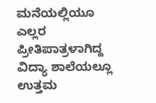ಮನೆಯಲ್ಲಿಯೂ ಎಲ್ಲರ ಪ್ರೀತಿಪಾತ್ರಳಾಗಿದ್ದ ವಿದ್ಯಾ ಶಾಲೆಯಲ್ಲೂ ಉತ್ತಮ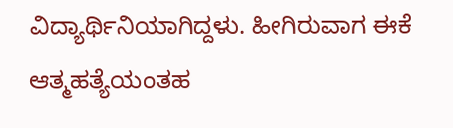ವಿದ್ಯಾರ್ಥಿನಿಯಾಗಿದ್ದಳು. ಹೀಗಿರುವಾಗ ಈಕೆ ಆತ್ಮಹತ್ಯೆಯಂತಹ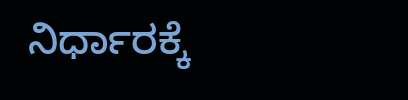ನಿರ್ಧಾರಕ್ಕೆ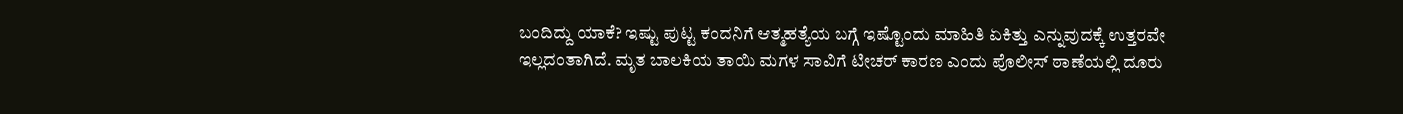ಬಂದಿದ್ದು ಯಾಕೆ? ಇಷ್ಟು ಪುಟ್ಟ ಕಂದನಿಗೆ ಆತ್ಮಹತ್ಯೆಯ ಬಗ್ಗೆ ಇಷ್ಟೊಂದು ಮಾಹಿತಿ ಏಕಿತ್ತು ಎನ್ನುವುದಕ್ಕೆ ಉತ್ತರವೇ ಇಲ್ಲದಂತಾಗಿದೆ. ಮೃತ ಬಾಲಕಿಯ ತಾಯಿ ಮಗಳ ಸಾವಿಗೆ ಟೀಚರ್ ಕಾರಣ ಎಂದು ಪೊಲೀಸ್ ಠಾಣೆಯಲ್ಲಿ ದೂರು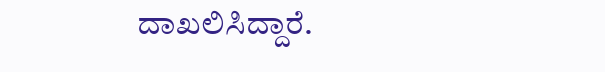ದಾಖಲಿಸಿದ್ದಾರೆ.